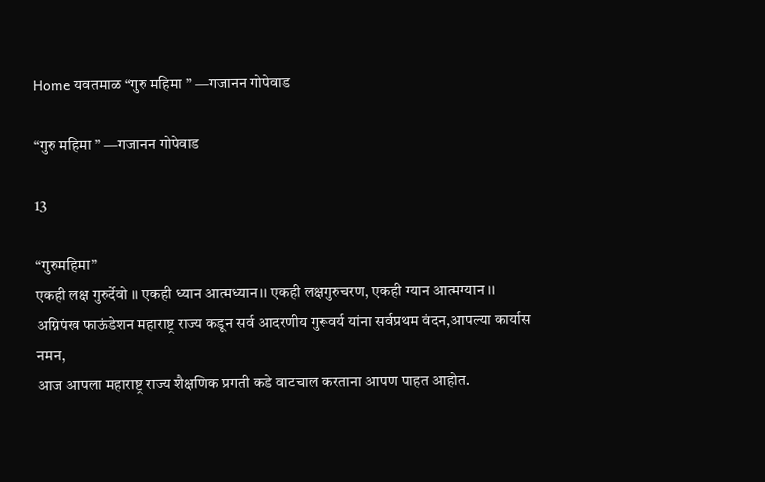Home यवतमाळ “गुरु महिमा ” —गजानन गोपेवाड

“गुरु महिमा ” —गजानन गोपेवाड

13

“गुरुमहिमा”
एकही लक्ष गुरुर्देवो ।। एकही ध्यान आत्मध्यान।। एकही लक्षगुरुचरण, एकही ग्यान आत्मग्यान ।।
अग्निपंख फाऊंडेशन महाराष्ट्र राज्य कडून सर्व आदरणीय गुरूवर्य यांना सर्वप्रथम वंदन,आपल्या कार्यास नमन,
आज आपला महाराष्ट्र राज्य शैक्षणिक प्रगती कडे वाटचाल करताना आपण पाहत आहोत.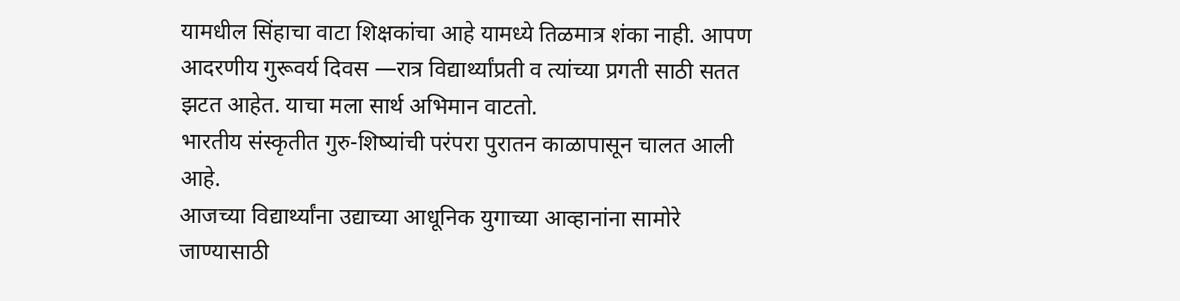यामधील सिंहाचा वाटा शिक्षकांचा आहे यामध्ये तिळमात्र शंका नाही. आपण आदरणीय गुरूवर्य दिवस —रात्र विद्यार्थ्यांप्रती व त्यांच्या प्रगती साठी सतत झटत आहेत. याचा मला सार्थ अभिमान वाटतो.
भारतीय संस्कृतीत गुरु-शिष्यांची परंपरा पुरातन काळापासून चालत आली आहे.
आजच्या विद्यार्थ्यांना उद्याच्या आधूनिक युगाच्या आव्हानांना सामोरे जाण्यासाठी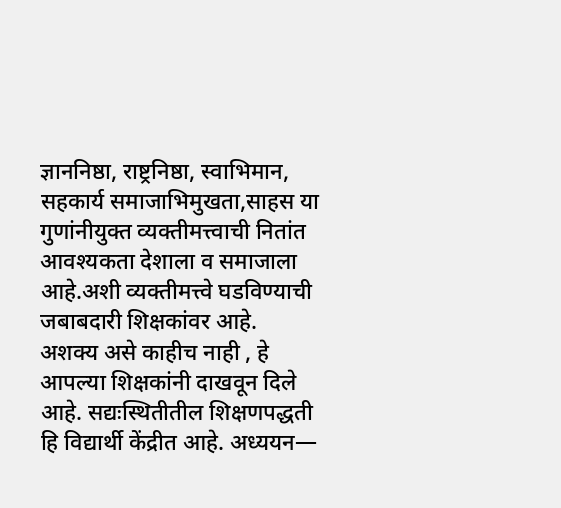ज्ञाननिष्ठा, राष्ट्रनिष्ठा, स्वाभिमान, सहकार्य समाजाभिमुखता,साहस या गुणांनीयुक्त व्यक्तीमत्त्वाची नितांत आवश्यकता देशाला व समाजाला आहे.अशी व्यक्तीमत्त्वे घडविण्याची जबाबदारी शिक्षकांवर आहे.
अशक्य असे काहीच नाही , हे आपल्या शिक्षकांनी दाखवून दिले आहे. सद्यःस्थितीतील शिक्षणपद्धती हि विद्यार्थी केंद्रीत आहे. अध्ययन—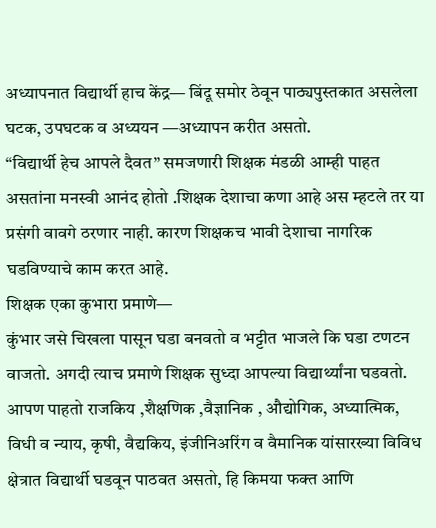अध्यापनात विद्यार्थी हाच केंद्र— बिंदू समोर ठेवून पाठ्यपुस्तकात असलेला घटक, उपघटक व अध्ययन —अध्यापन करीत असतो.
“विद्यार्थी हेच आपले दैवत” समजणारी शिक्षक मंडळी आम्ही पाहत असतांना मनस्वी आनंद होतो .शिक्षक देशाचा कणा आहे अस म्हटले तर या प्रसंगी वावगे ठरणार नाही. कारण शिक्षकच भावी देशाचा नागरिक घडविण्याचे काम करत आहे.
शिक्षक एका कुभारा प्रमाणे—
कुंभार जसे चिखला पासून घडा बनवतो व भट्टीत भाजले कि घडा टणटन वाजतो. अगदी त्याच प्रमाणे शिक्षक सुध्दा आपल्या विद्यार्थ्यांना घडवतो. आपण पाहतो राजकिय ,शैक्षणिक ,वैज्ञानिक , औद्योगिक, अध्यात्मिक, विधी व न्याय, कृषी, वैद्यकिय, इंजीनिअरिंग व वैमानिक यांसारख्या विविध क्षेत्रात विद्यार्थी घडवून पाठवत असतो, हि किमया फक्त आणि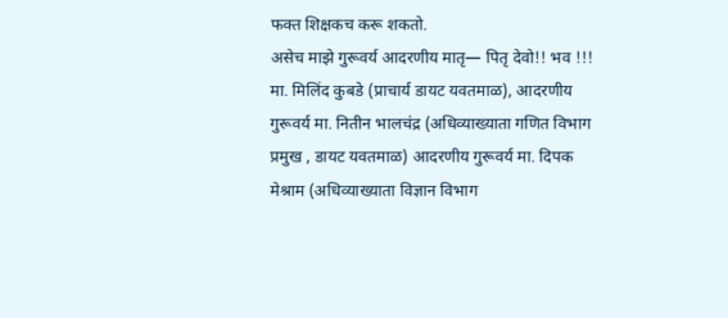फक्त शिक्षकच करू शकतो.
असेच माझे गुरूवर्य आदरणीय मातृ— पितृ देवो!! भव !!! मा. मिलिंद कुबडे (प्राचार्य डायट यवतमाळ), आदरणीय गुरूवर्य मा. नितीन भालचंद्र (अधिव्याख्याता गणित विभाग प्रमुख , डायट यवतमाळ) आदरणीय गुरूवर्य मा. दिपक मेश्राम (अधिव्याख्याता विज्ञान विभाग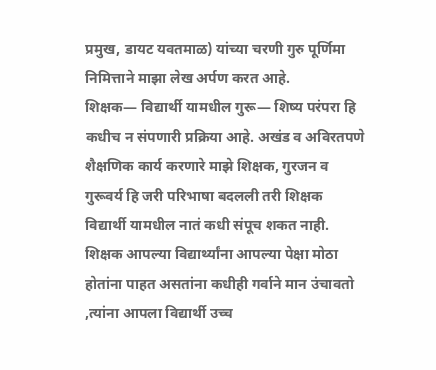प्रमुख, डायट यवतमाळ) यांच्या चरणी गुरु पूर्णिमा निमित्ताने माझा लेख अर्पण करत आहे.
शिक्षक— विद्यार्थी यामधील गुरू— शिष्य परंपरा हि कधीच न संपणारी प्रक्रिया आहे. अखंड व अविरतपणे शैक्षणिक कार्य करणारे माझे शिक्षक, गुरजन व गुरूवर्य हि जरी परिभाषा बदलली तरी शिक्षक विद्यार्थी यामधील नातं कधी संपूच शकत नाही. शिक्षक आपल्या विद्यार्थ्यांना आपल्या पेक्षा मोठा होतांना पाहत असतांना कधीही गर्वाने मान उंचावतो ,त्यांना आपला विद्यार्थी उच्च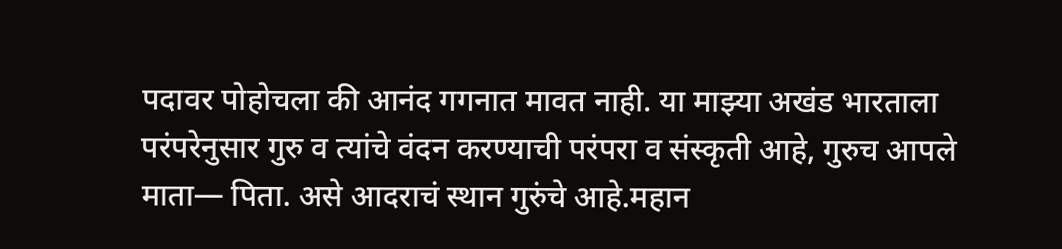पदावर पोहोचला की आनंद गगनात मावत नाही. या माझ्या अखंड भारताला परंपरेनुसार गुरु व त्यांचे वंदन करण्याची परंपरा व संस्कृती आहे, गुरुच आपले माता— पिता. असे आदराचं स्थान गुरुंचे आहे.महान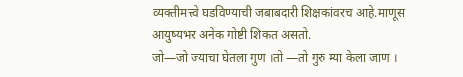व्यक्तीमत्त्वे घडविण्याची जबाबदारी शिक्षकांवरच आहे.माणूस आयुष्यभर अनेक गोष्टी शिकत असतो.
जो—जो ज्याचा घेतला गुण ।तो —तो गुरु म्या केला जाण ।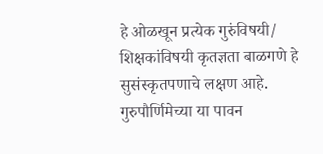हे ओळखून प्रत्येक गुरुंविषयी/ शिक्षकांविषयी कृतज्ञता बाळगणे हे सुसंस्कृतपणाचे लक्षण आहे.
गुरुपौर्णिमेच्या या पावन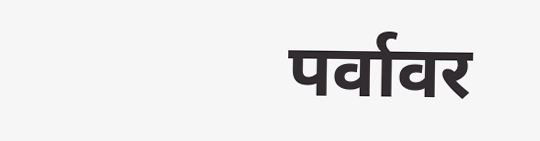पर्वावर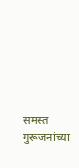समस्त गुरूजनांच्या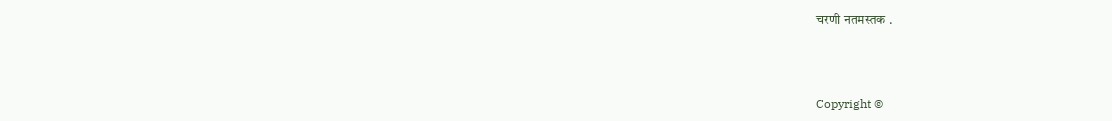चरणी नतमस्तक .



Copyright ©